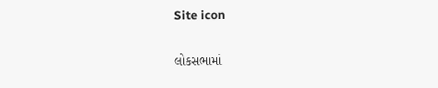Site icon

લોકસભામાં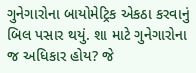ગુનેગારોના બાયોમેટ્રિક એકઠા કરવાનું બિલ પસાર થયું. શા માટે ગુનેગારોના જ અધિકાર હોય? જે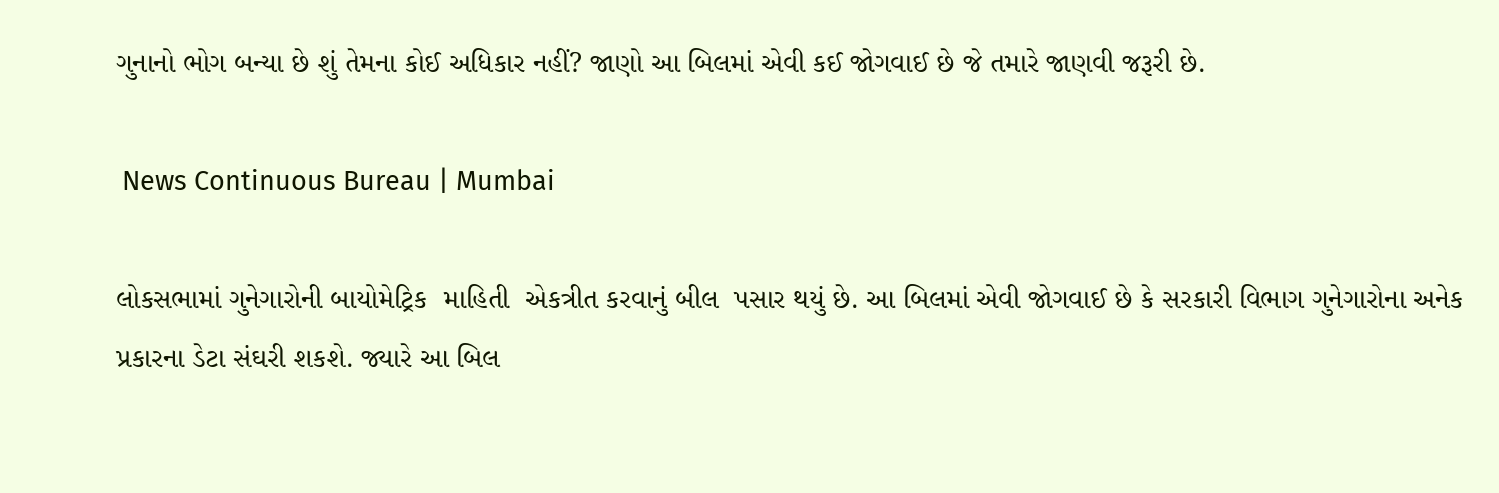ગુનાનો ભોગ બન્યા છે શું તેમના કોઈ અધિકાર નહીં? જાણો આ બિલમાં એવી કઈ જોગવાઈ છે જે તમારે જાણવી જરૂરી છે.

 News Continuous Bureau | Mumbai

લોકસભામાં ગુનેગારોની બાયોમેટ્રિક  માહિતી  એકત્રીત કરવાનું બીલ  પસાર થયું છે. આ બિલમાં એવી જોગવાઈ છે કે સરકારી વિભાગ ગુનેગારોના અનેક પ્રકારના ડેટા સંઘરી શકશે. જ્યારે આ બિલ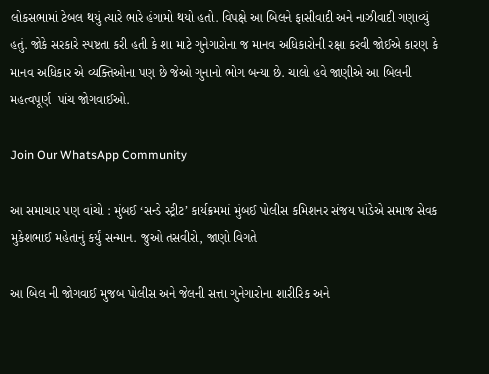લોકસભામાં ટેબલ થયું ત્યારે ભારે હંગામો થયો હતો. વિપક્ષે આ બિલને ફાસીવાદી અને નાઝીવાદી ગણાવ્યું હતું. જોકે સરકારે સ્પષ્ટતા કરી હતી કે શા માટે ગુનેગારોના જ માનવ અધિકારોની રક્ષા કરવી જોઈએ કારણ કે માનવ અધિકાર એ વ્યક્તિઓના પણ છે જેઓ ગુનાનો ભોગ બન્યા છે. ચાલો હવે જાણીએ આ બિલની મહત્વપૂર્ણ  પાંચ જોગવાઈઓ.

Join Our WhatsApp Community

આ સમાચાર પણ વાંચો : મુંબઈ ‘સન્ડે સ્ટ્રીટ’ કાર્યક્રમમાં મુંબઈ પોલીસ કમિશનર સંજય પાંડેએ સમાજ સેવક મુકેશભાઈ મહેતાનું કર્યું સન્માન. જુઓ તસવીરો, જાણો વિગતે

આ બિલ ની જોગવાઈ મુજબ પોલીસ અને જેલની સત્તા ગુનેગારોના શારીરિક અને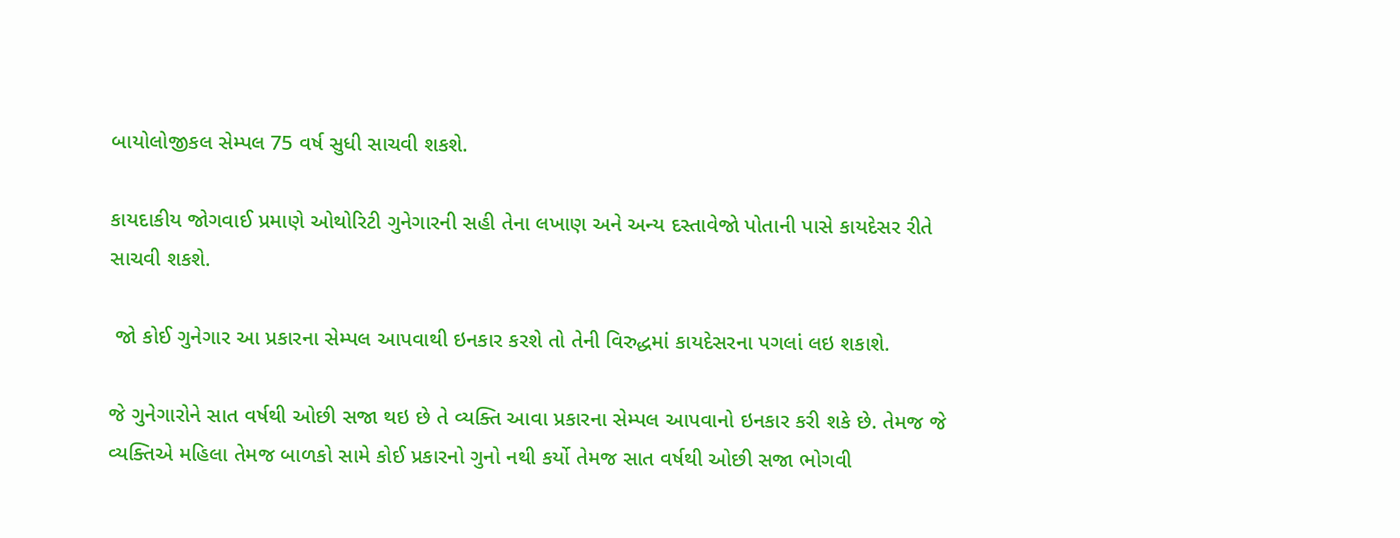બાયોલોજીકલ સેમ્પલ 75 વર્ષ સુધી સાચવી શકશે.

કાયદાકીય જોગવાઈ પ્રમાણે ઓથોરિટી ગુનેગારની સહી તેના લખાણ અને અન્ય દસ્તાવેજો પોતાની પાસે કાયદેસર રીતે સાચવી શકશે.

 જો કોઈ ગુનેગાર આ પ્રકારના સેમ્પલ આપવાથી ઇનકાર કરશે તો તેની વિરુદ્ધમાં કાયદેસરના પગલાં લઇ શકાશે.

જે ગુનેગારોને સાત વર્ષથી ઓછી સજા થઇ છે તે વ્યક્તિ આવા પ્રકારના સેમ્પલ આપવાનો ઇનકાર કરી શકે છે. તેમજ જે વ્યક્તિએ મહિલા તેમજ બાળકો સામે કોઈ પ્રકારનો ગુનો નથી કર્યો તેમજ સાત વર્ષથી ઓછી સજા ભોગવી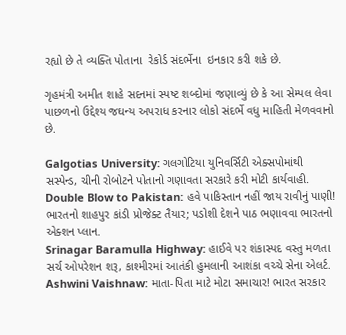રહ્યો છે તે વ્યક્તિ પોતાના  રેકોર્ડ સંદર્ભેના  ઇનકાર કરી શકે છે.

ગૃહમંત્રી અમીત શાહે સદનમાં સ્પષ્ટ શબ્દોમાં જણાવ્યું છે કે આ સેમ્પલ લેવા પાછળનો ઉદ્દેશ્ય જઘન્ય અપરાધ કરનાર લોકો સંદર્ભે વધુ માહિતી મેળવવાનો છે.

Galgotias University: ગલગોટિયા યુનિવર્સિટી એક્સપોમાંથી સસ્પેન્ડ, ચીની રોબોટને પોતાનો ગણાવતા સરકારે કરી મોટી કાર્યવાહી.
Double Blow to Pakistan: હવે પાકિસ્તાન નહીં જાય રાવીનું પાણી! ભારતનો શાહપુર કાંડી પ્રોજેક્ટ તૈયાર; પડોશી દેશને પાઠ ભણાવવા ભારતનો એક્શન પ્લાન.
Srinagar Baramulla Highway: હાઈવે પર શંકાસ્પદ વસ્તુ મળતા સર્ચ ઓપરેશન શરૂ, કાશ્મીરમાં આતંકી હુમલાની આશંકા વચ્ચે સેના એલર્ટ.
Ashwini Vaishnaw: માતા-પિતા માટે મોટા સમાચાર! ભારત સરકાર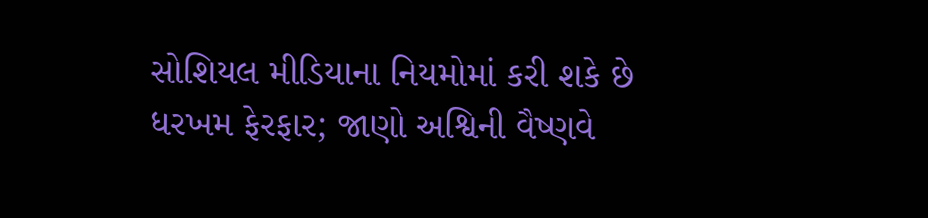સોશિયલ મીડિયાના નિયમોમાં કરી શકે છે ધરખમ ફેરફાર; જાણો અશ્વિની વૈષ્ણવે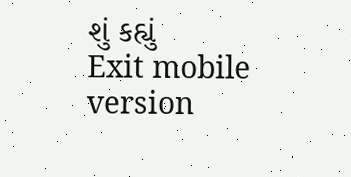શું કહ્યું
Exit mobile version